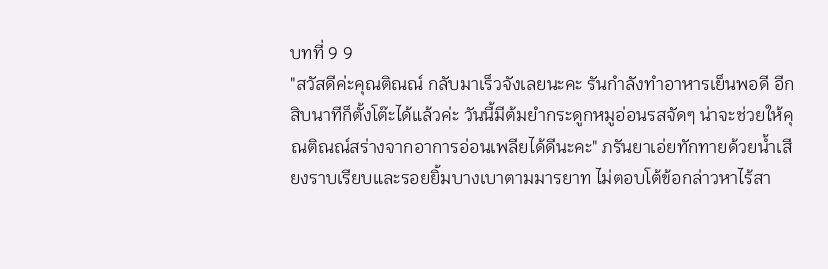บทที่ 9 9
"สวัสดีค่ะคุณติณณ์ กลับมาเร็วจังเลยนะคะ รันกำลังทำอาหารเย็นพอดี อีกสิบนาทีก็ตั้งโต๊ะได้แล้วค่ะ วันนี้มีต้มยำกระดูกหมูอ่อนรสจัดๆ น่าจะช่วยให้คุณติณณ์สร่างจากอาการอ่อนเพลียได้ดีนะคะ" ภรันยาเอ่ยทักทายด้วยน้ำเสียงราบเรียบและรอยยิ้มบางเบาตามมารยาท ไม่ตอบโต้ข้อกล่าวหาไร้สา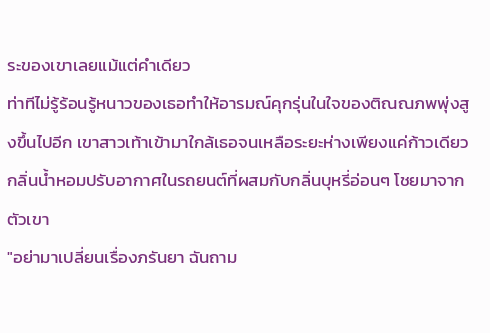ระของเขาเลยแม้แต่คำเดียว
ท่าทีไม่รู้ร้อนรู้หนาวของเธอทำให้อารมณ์คุกรุ่นในใจของติณณภพพุ่งสูงขึ้นไปอีก เขาสาวเท้าเข้ามาใกล้เธอจนเหลือระยะห่างเพียงแค่ก้าวเดียว กลิ่นน้ำหอมปรับอากาศในรถยนต์ที่ผสมกับกลิ่นบุหรี่อ่อนๆ โชยมาจากตัวเขา
"อย่ามาเปลี่ยนเรื่องภรันยา ฉันถาม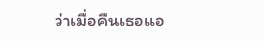ว่าเมื่อคืนเธอแอ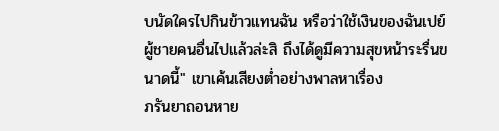บนัดใครไปกินข้าวแทนฉัน หรือว่าใช้เงินของฉันเปย์ผู้ชายคนอื่นไปแล้วล่ะสิ ถึงได้ดูมีความสุขหน้าระรื่นขนาดนี้" เขาเค้นเสียงต่ำอย่างพาลหาเรื่อง
ภรันยาถอนหาย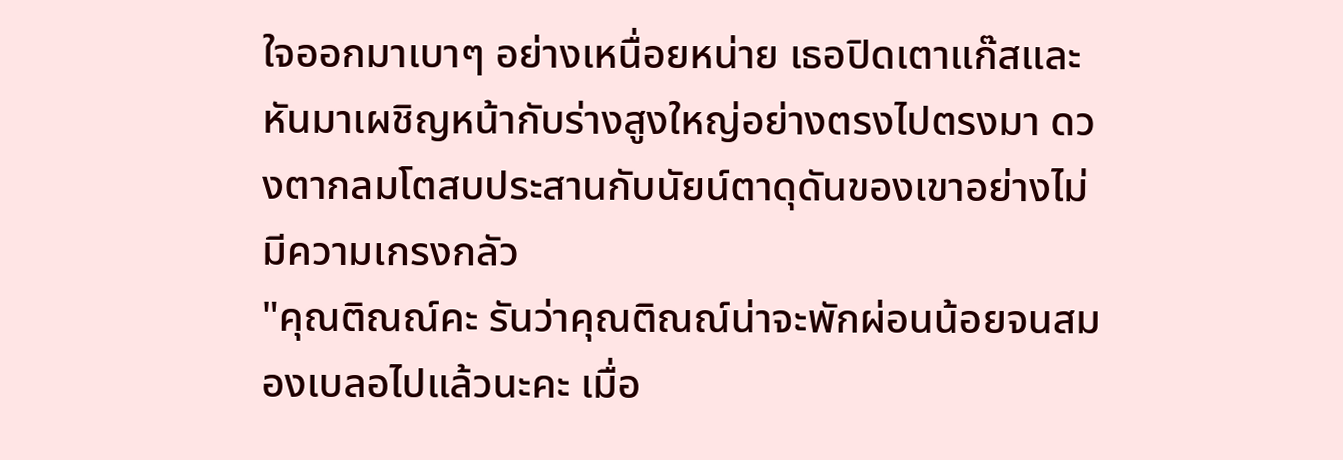ใจออกมาเบาๆ อย่างเหนื่อยหน่าย เธอปิดเตาแก๊สและหันมาเผชิญหน้ากับร่างสูงใหญ่อย่างตรงไปตรงมา ดวงตากลมโตสบประสานกับนัยน์ตาดุดันของเขาอย่างไม่มีความเกรงกลัว
"คุณติณณ์คะ รันว่าคุณติณณ์น่าจะพักผ่อนน้อยจนสมองเบลอไปแล้วนะคะ เมื่อ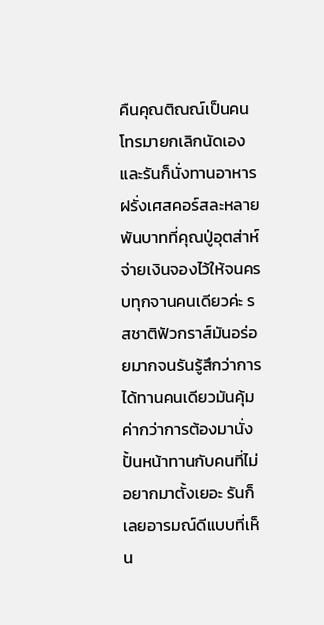คืนคุณติณณ์เป็นคนโทรมายกเลิกนัดเอง และรันก็นั่งทานอาหารฝรั่งเศสคอร์สละหลายพันบาทที่คุณปู่อุตส่าห์จ่ายเงินจองไว้ให้จนครบทุกจานคนเดียวค่ะ รสชาติฟัวกราส์มันอร่อยมากจนรันรู้สึกว่าการได้ทานคนเดียวมันคุ้มค่ากว่าการต้องมานั่งปั้นหน้าทานกับคนที่ไม่อยากมาตั้งเยอะ รันก็เลยอารมณ์ดีแบบที่เห็น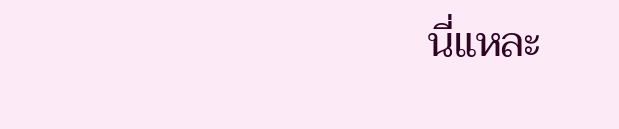นี่แหละ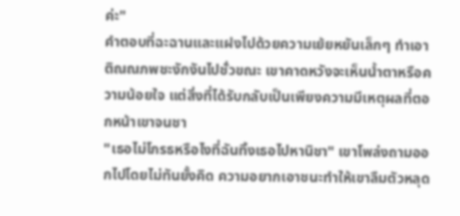ค่ะ"
คำตอบที่ฉะฉานและแฝงไปด้วยความเย้ยหยันเล็กๆ ทำเอาติณณภพชะงักงันไปชั่วขณะ เขาคาดหวังจะเห็นน้ำตาหรือความน้อยใจ แต่สิ่งที่ได้รับกลับเป็นเพียงความมีเหตุผลที่ตอกหน้าเขาจนชา
"เธอไม่โกรธหรือไงที่ฉันทิ้งเธอไปหานิชา" เขาโพล่งถามออกไปโดยไม่ทันยั้งคิด ความอยากเอาชนะทำให้เขาลืมตัวหลุด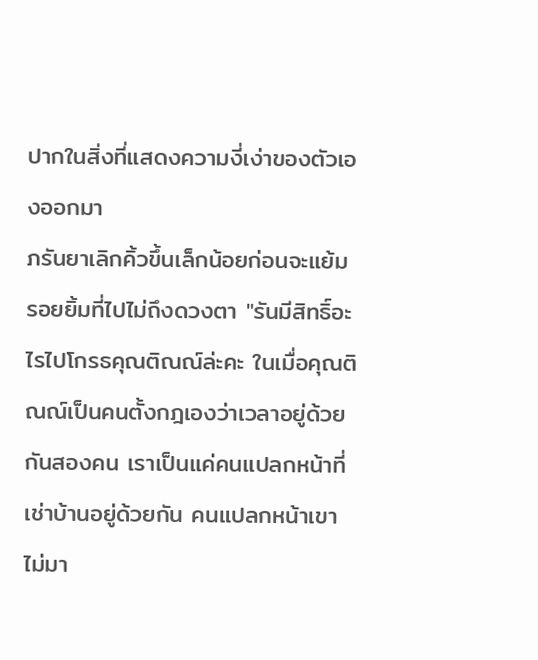ปากในสิ่งที่แสดงความงี่เง่าของตัวเองออกมา
ภรันยาเลิกคิ้วขึ้นเล็กน้อยก่อนจะแย้มรอยยิ้มที่ไปไม่ถึงดวงตา "รันมีสิทธิ์อะไรไปโกรธคุณติณณ์ล่ะคะ ในเมื่อคุณติณณ์เป็นคนตั้งกฎเองว่าเวลาอยู่ด้วยกันสองคน เราเป็นแค่คนแปลกหน้าที่เช่าบ้านอยู่ด้วยกัน คนแปลกหน้าเขาไม่มา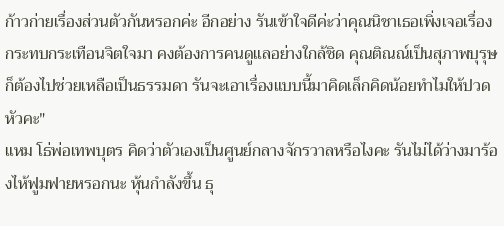ก้าวก่ายเรื่องส่วนตัวกันหรอกค่ะ อีกอย่าง รันเข้าใจดีค่ะว่าคุณนิชาเธอเพิ่งเจอเรื่องกระทบกระเทือนจิตใจมา คงต้องการคนดูแลอย่างใกล้ชิด คุณติณณ์เป็นสุภาพบุรุษก็ต้องไปช่วยเหลือเป็นธรรมดา รันจะเอาเรื่องแบบนี้มาคิดเล็กคิดน้อยทำไมให้ปวดหัวคะ"
แหม โธ่พ่อเทพบุตร คิดว่าตัวเองเป็นศูนย์กลางจักรวาลหรือไงคะ รันไม่ได้ว่างมาร้องไห้ฟูมฟายหรอกนะ หุ้นกำลังขึ้น ธุ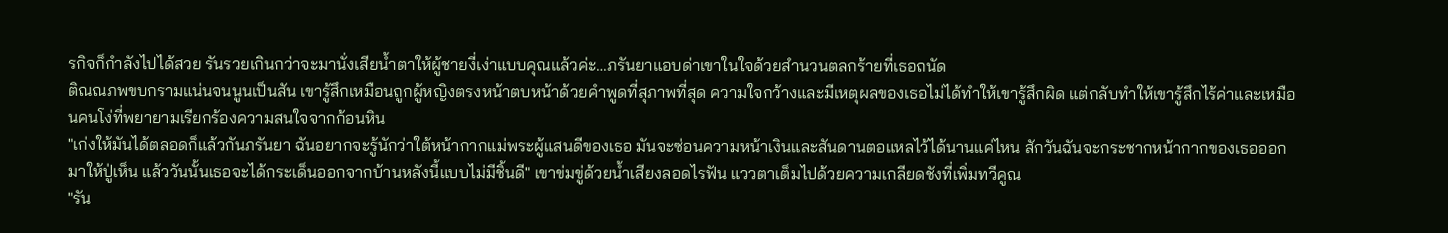รกิจก็กำลังไปได้สวย รันรวยเกินกว่าจะมานั่งเสียน้ำตาให้ผู้ชายงี่เง่าแบบคุณแล้วค่ะ…ภรันยาแอบด่าเขาในใจด้วยสำนวนตลกร้ายที่เธอถนัด
ติณณภพขบกรามแน่นจนนูนเป็นสัน เขารู้สึกเหมือนถูกผู้หญิงตรงหน้าตบหน้าด้วยคำพูดที่สุภาพที่สุด ความใจกว้างและมีเหตุผลของเธอไม่ได้ทำให้เขารู้สึกผิด แต่กลับทำให้เขารู้สึกไร้ค่าและเหมือนคนโง่ที่พยายามเรียกร้องความสนใจจากก้อนหิน
"เก่งให้มันได้ตลอดก็แล้วกันภรันยา ฉันอยากจะรู้นักว่าใต้หน้ากากแม่พระผู้แสนดีของเธอ มันจะซ่อนความหน้าเงินและสันดานตอแหลไว้ได้นานแค่ไหน สักวันฉันจะกระชากหน้ากากของเธอออกมาให้ปู่เห็น แล้ววันนั้นเธอจะได้กระเด็นออกจากบ้านหลังนี้แบบไม่มีชิ้นดี" เขาข่มขู่ด้วยน้ำเสียงลอดไรฟัน แววตาเต็มไปด้วยความเกลียดชังที่เพิ่มทวีคูณ
"รัน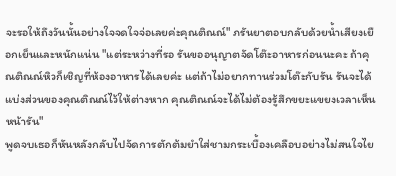จะรอให้ถึงวันนั้นอย่างใจจดใจจ่อเลยค่ะคุณติณณ์" ภรันยาตอบกลับด้วยน้ำเสียงเยือกเย็นและหนักแน่น "แต่ระหว่างที่รอ รันขออนุญาตจัดโต๊ะอาหารก่อนนะคะ ถ้าคุณติณณ์หิวก็เชิญที่ห้องอาหารได้เลยค่ะ แต่ถ้าไม่อยากทานร่วมโต๊ะกับรัน รันจะได้แบ่งส่วนของคุณติณณ์ไว้ให้ต่างหาก คุณติณณ์จะได้ไม่ต้องรู้สึกขยะแขยงเวลาเห็นหน้ารัน"
พูดจบเธอก็หันหลังกลับไปจัดการตักต้มยำใส่ชามกระเบื้องเคลือบอย่างไม่สนใจไย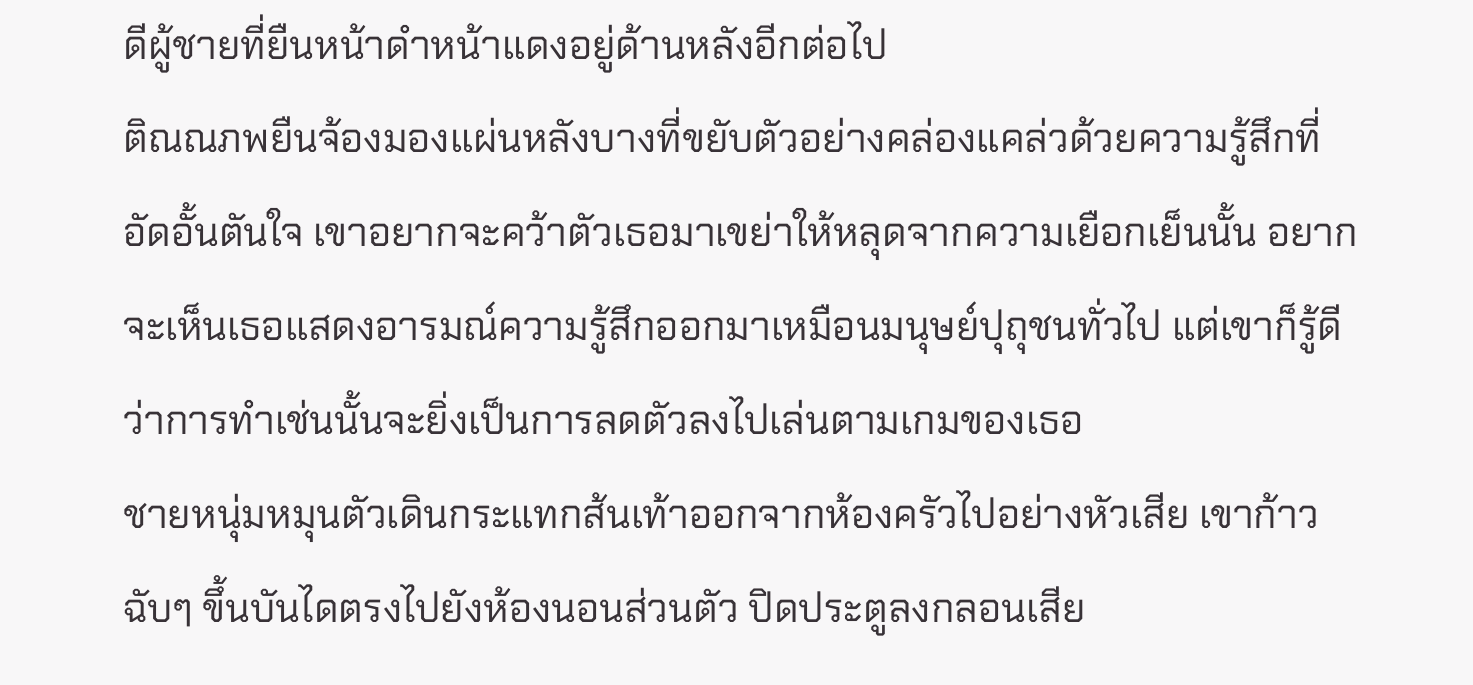ดีผู้ชายที่ยืนหน้าดำหน้าแดงอยู่ด้านหลังอีกต่อไป
ติณณภพยืนจ้องมองแผ่นหลังบางที่ขยับตัวอย่างคล่องแคล่วด้วยความรู้สึกที่อัดอั้นตันใจ เขาอยากจะคว้าตัวเธอมาเขย่าให้หลุดจากความเยือกเย็นนั้น อยากจะเห็นเธอแสดงอารมณ์ความรู้สึกออกมาเหมือนมนุษย์ปุถุชนทั่วไป แต่เขาก็รู้ดีว่าการทำเช่นนั้นจะยิ่งเป็นการลดตัวลงไปเล่นตามเกมของเธอ
ชายหนุ่มหมุนตัวเดินกระแทกส้นเท้าออกจากห้องครัวไปอย่างหัวเสีย เขาก้าวฉับๆ ขึ้นบันไดตรงไปยังห้องนอนส่วนตัว ปิดประตูลงกลอนเสีย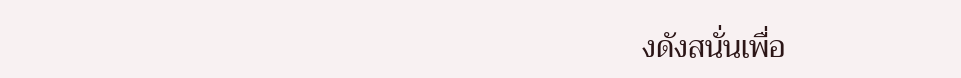งดังสนั่นเพื่อ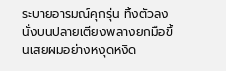ระบายอารมณ์คุกรุ่น ทิ้งตัวลงนั่งบนปลายเตียงพลางยกมือขึ้นเสยผมอย่างหงุดหงิด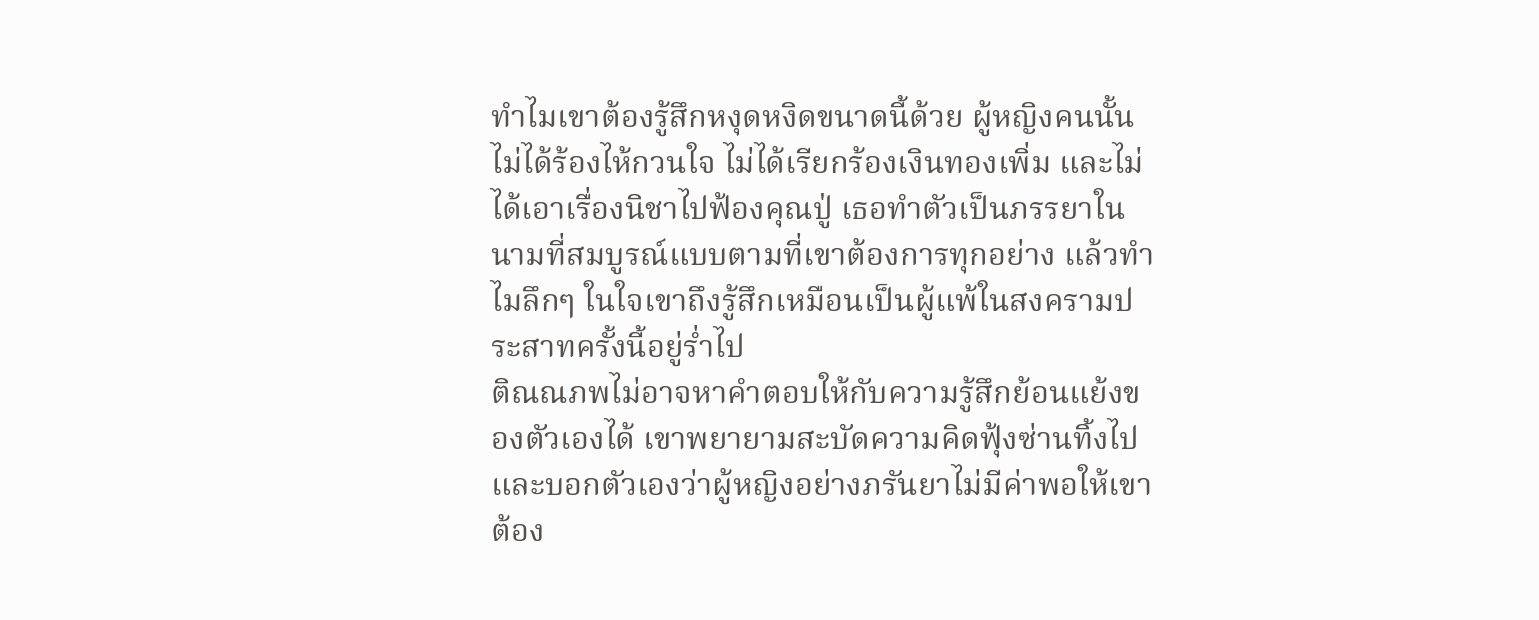ทำไมเขาต้องรู้สึกหงุดหงิดขนาดนี้ด้วย ผู้หญิงคนนั้นไม่ได้ร้องไห้กวนใจ ไม่ได้เรียกร้องเงินทองเพิ่ม และไม่ได้เอาเรื่องนิชาไปฟ้องคุณปู่ เธอทำตัวเป็นภรรยาในนามที่สมบูรณ์แบบตามที่เขาต้องการทุกอย่าง แล้วทำไมลึกๆ ในใจเขาถึงรู้สึกเหมือนเป็นผู้แพ้ในสงครามประสาทครั้งนี้อยู่ร่ำไป
ติณณภพไม่อาจหาคำตอบให้กับความรู้สึกย้อนแย้งของตัวเองได้ เขาพยายามสะบัดความคิดฟุ้งซ่านทิ้งไปและบอกตัวเองว่าผู้หญิงอย่างภรันยาไม่มีค่าพอให้เขาต้อง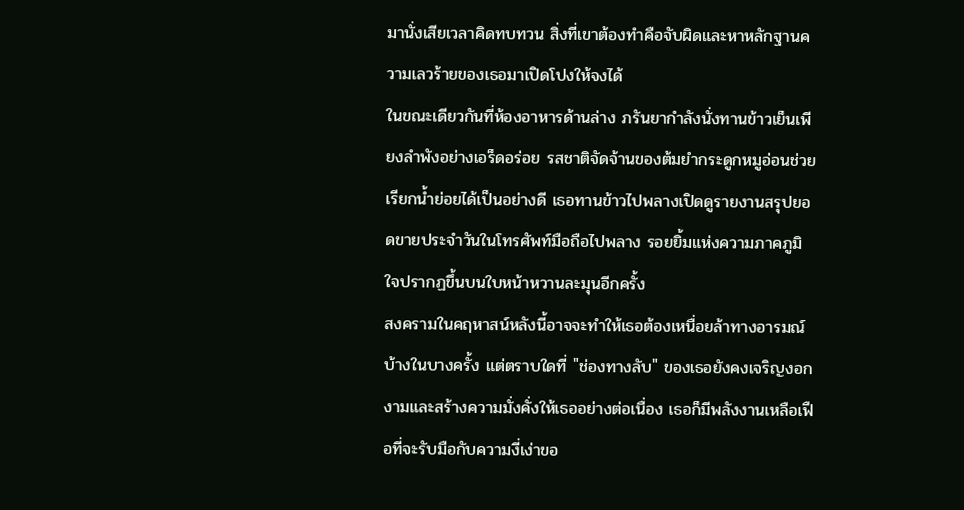มานั่งเสียเวลาคิดทบทวน สิ่งที่เขาต้องทำคือจับผิดและหาหลักฐานความเลวร้ายของเธอมาเปิดโปงให้จงได้
ในขณะเดียวกันที่ห้องอาหารด้านล่าง ภรันยากำลังนั่งทานข้าวเย็นเพียงลำพังอย่างเอร็ดอร่อย รสชาติจัดจ้านของต้มยำกระดูกหมูอ่อนช่วยเรียกน้ำย่อยได้เป็นอย่างดี เธอทานข้าวไปพลางเปิดดูรายงานสรุปยอดขายประจำวันในโทรศัพท์มือถือไปพลาง รอยยิ้มแห่งความภาคภูมิใจปรากฏขึ้นบนใบหน้าหวานละมุนอีกครั้ง
สงครามในคฤหาสน์หลังนี้อาจจะทำให้เธอต้องเหนื่อยล้าทางอารมณ์บ้างในบางครั้ง แต่ตราบใดที่ "ช่องทางลับ" ของเธอยังคงเจริญงอกงามและสร้างความมั่งคั่งให้เธออย่างต่อเนื่อง เธอก็มีพลังงานเหลือเฟือที่จะรับมือกับความงี่เง่าขอ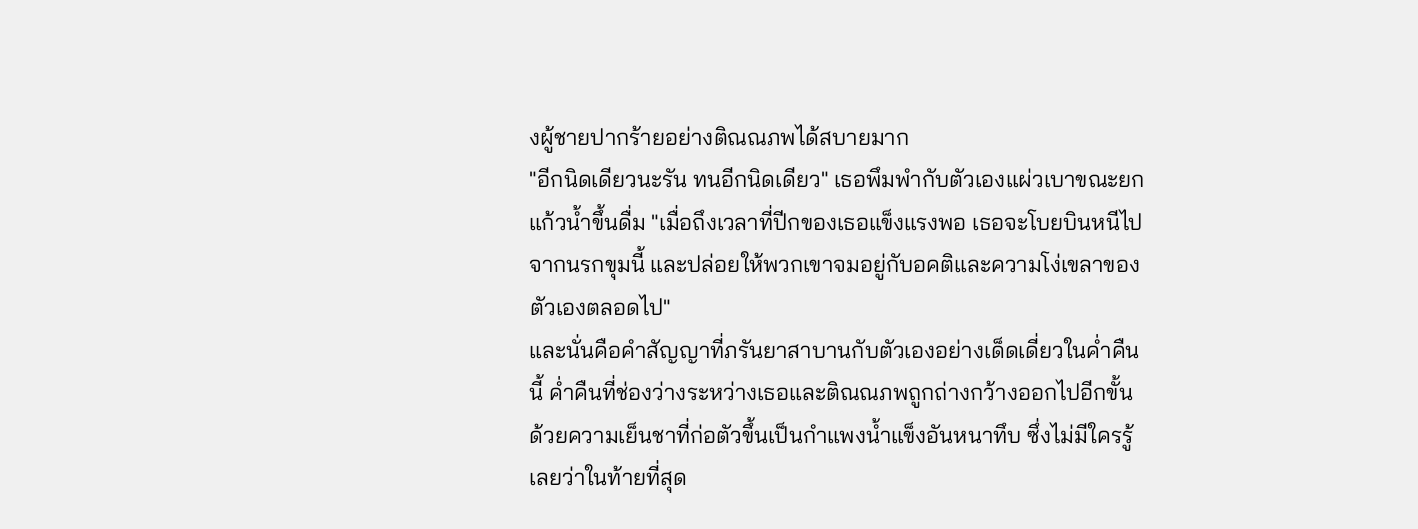งผู้ชายปากร้ายอย่างติณณภพได้สบายมาก
"อีกนิดเดียวนะรัน ทนอีกนิดเดียว" เธอพึมพำกับตัวเองแผ่วเบาขณะยกแก้วน้ำขึ้นดื่ม "เมื่อถึงเวลาที่ปีกของเธอแข็งแรงพอ เธอจะโบยบินหนีไปจากนรกขุมนี้ และปล่อยให้พวกเขาจมอยู่กับอคติและความโง่เขลาของตัวเองตลอดไป"
และนั่นคือคำสัญญาที่ภรันยาสาบานกับตัวเองอย่างเด็ดเดี่ยวในค่ำคืนนี้ ค่ำคืนที่ช่องว่างระหว่างเธอและติณณภพถูกถ่างกว้างออกไปอีกขั้น ด้วยความเย็นชาที่ก่อตัวขึ้นเป็นกำแพงน้ำแข็งอันหนาทึบ ซึ่งไม่มีใครรู้เลยว่าในท้ายที่สุด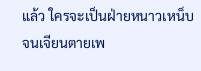แล้ว ใครจะเป็นฝ่ายหนาวเหน็บจนเจียนตายเพ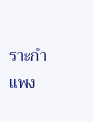ราะกำแพง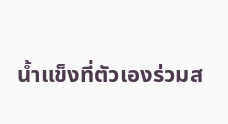น้ำแข็งที่ตัวเองร่วมส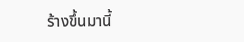ร้างขึ้นมานี้